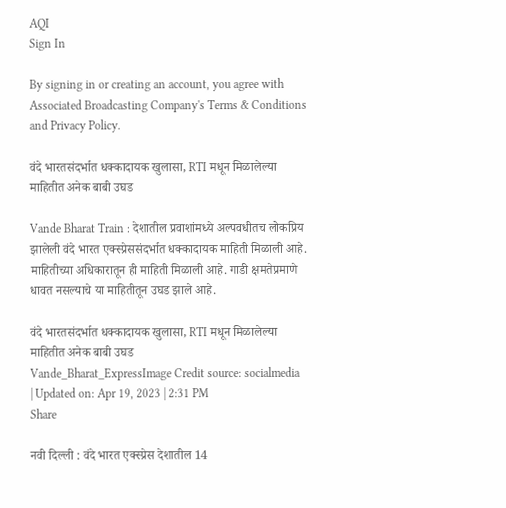AQI
Sign In

By signing in or creating an account, you agree with Associated Broadcasting Company's Terms & Conditions and Privacy Policy.

वंदे भारतसंदर्भात धक्कादायक खुलासा, RTI मधून मिळालेल्या माहितीत अनेक बाबी उघड

Vande Bharat Train : देशातील प्रवाशांमध्ये अल्पवधीतच लोकप्रिय झालेली वंदे भारत एक्स्प्रेससंदर्भात धक्कादायक माहिती मिळाली आहे. माहितीच्या अधिकारातून ही माहिती मिळाली आहे. गाडी क्षमतेप्रमाणे धावत नसल्याचे या माहितीतून उघड झाले आहे.

वंदे भारतसंदर्भात धक्कादायक खुलासा, RTI मधून मिळालेल्या माहितीत अनेक बाबी उघड
Vande_Bharat_ExpressImage Credit source: socialmedia
| Updated on: Apr 19, 2023 | 2:31 PM
Share

नवी दिल्ली : वंदे भारत एक्स्प्रेस देशातील 14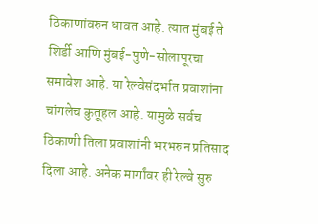ठिकाणांवरुन धावत आहे. त्यात मुंबई ते शिर्डी आणि मुंबई-पुणे-सोलापूरचा समावेश आहे. या रेल्वेसंदर्भात प्रवाशांना चांगलेच कुतूहल आहे. यामुळे सर्वच ठिकाणी तिला प्रवाशांनी भरभरुन प्रतिसाद दिला आहे. अनेक मार्गांवर ही रेल्वे सुरु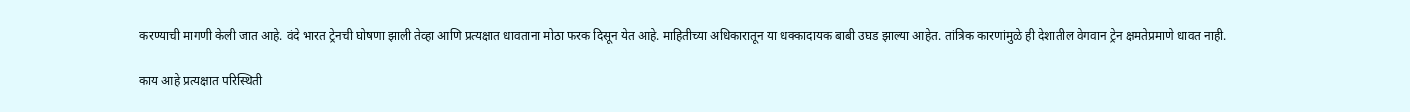करण्याची मागणी केली जात आहे. वंदे भारत ट्रेनची घोषणा झाली तेव्हा आणि प्रत्यक्षात धावताना मोठा फरक दिसून येत आहे. माहितीच्या अधिकारातून या धक्कादायक बाबी उघड झाल्या आहेत. तांत्रिक कारणांमुळे ही देशातील वेगवान ट्रेन क्षमतेप्रमाणे धावत नाही.

काय आहे प्रत्यक्षात परिस्थिती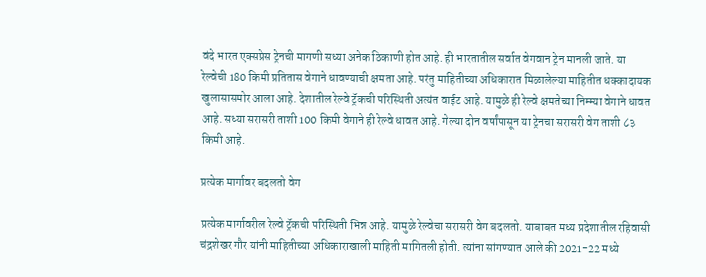वंदे भारत एक्सप्रेस ट्रेनची मागणी सध्या अनेक ठिकाणी होत आहे. ही भारतातील सर्वात वेगवान ट्रेन मानली जाते. या रेल्वेची 180 किमी प्रतितास वेगाने धावण्याची क्षमता आहे. परंतु माहितीच्या अधिकारात मिळालेल्या माहितीत धक्कादायक खुलासासमोर आला आहे. देशातील रेल्वे ट्रॅकची परिस्थिती अत्यंत वाईट आहे. यामुळे ही रेल्वे क्षमतेच्या निम्म्या वेगाने धावत आहे. सध्या सरासरी ताशी 100 किमी वेगाने ही रेल्वे धावत आहे. गेल्या दोन वर्षांपासून या ट्रेनचा सरासरी वेग ताशी ८३ किमी आहे.

प्रत्येक मार्गावर बदलतो वेग

प्रत्येक मार्गावरील रेल्वे ट्रॅकची परिस्थिती भिन्न आहे. यामुळे रेल्वेचा सरासरी वेग बदलतो. याबाबत मध्य प्रदेशातील रहिवासी चंद्रशेखर गौर यांनी माहितीच्या अधिकाराखाली माहिती मागितली होती. त्यांना सांगण्यात आले की 2021-22 मध्ये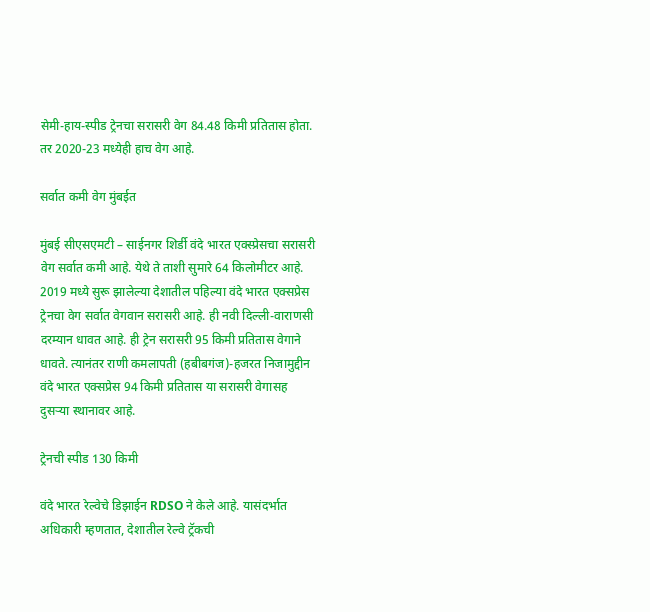सेमी-हाय-स्पीड ट्रेनचा सरासरी वेग 84.48 किमी प्रतितास होता. तर 2020-23 मध्येही हाच वेग आहे.

सर्वात कमी वेग मुंबईत

मुंबई सीएसएमटी – साईनगर शिर्डी वंदे भारत एक्स्प्रेसचा सरासरी वेग सर्वात कमी आहे. येथे ते ताशी सुमारे 64 किलोमीटर आहे. 2019 मध्ये सुरू झालेल्या देशातील पहिल्या वंदे भारत एक्सप्रेस ट्रेनचा वेग सर्वात वेगवान सरासरी आहे. ही नवी दिल्ली-वाराणसी दरम्यान धावत आहे. ही ट्रेन सरासरी 95 किमी प्रतितास वेगाने धावते. त्यानंतर राणी कमलापती (हबीबगंज)-हजरत निजामुद्दीन वंदे भारत एक्सप्रेस 94 किमी प्रतितास या सरासरी वेगासह दुसऱ्या स्थानावर आहे.

ट्रेनची स्पीड 130 किमी

वंदे भारत रेल्वेचे डिझाईन RDSO ने केले आहे. यासंदर्भात अधिकारी म्हणतात, देशातील रेल्वे ट्रॅकची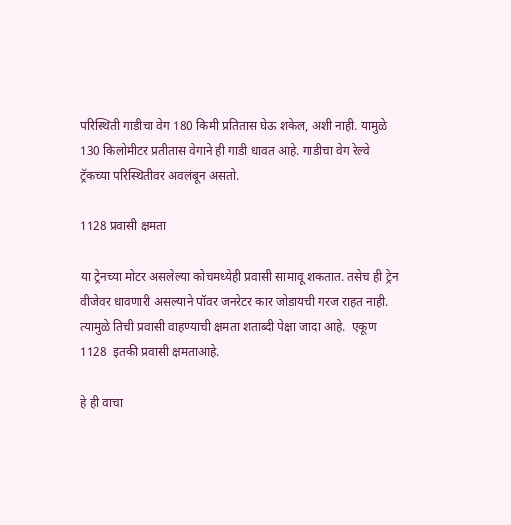परिस्थिती गाडीचा वेग 180 किमी प्रतितास घेऊ शकेल, अशी नाही. यामुळे 130 किलोमीटर प्रतीतास वेगाने ही गाडी धावत आहे. गाडीचा वेग रेल्वे ट्रॅकच्या परिस्थितीवर अवलंबून असतो.

1128 प्रवासी क्षमता

या ट्रेनच्या मोटर असलेल्या कोचमध्येही प्रवासी सामावू शकतात. तसेच ही ट्रेन वीजेवर धावणारी असल्याने पॉवर जनरेटर कार जोडायची गरज राहत नाही. त्यामुळे तिची प्रवासी वाहण्याची क्षमता शताब्दी पेक्षा जादा आहे.  एकूण 1128  इतकी प्रवासी क्षमताआहे.

हे ही वाचा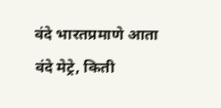वंदे भारतप्रमाणे आता वंदे मेट्रे, किती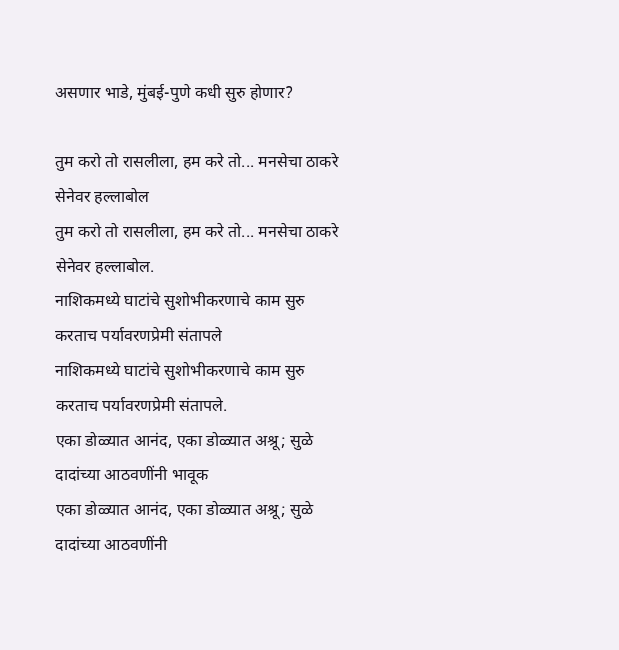असणार भाडे, मुंबई-पुणे कधी सुरु होणार?

तुम करो तो रासलीला, हम करे तो... मनसेचा ठाकरे सेनेवर हल्लाबोल
तुम करो तो रासलीला, हम करे तो... मनसेचा ठाकरे सेनेवर हल्लाबोल.
नाशिकमध्ये घाटांचे सुशोभीकरणाचे काम सुरु करताच पर्यावरणप्रेमी संतापले
नाशिकमध्ये घाटांचे सुशोभीकरणाचे काम सुरु करताच पर्यावरणप्रेमी संतापले.
एका डोळ्यात आनंद, एका डोळ्यात अश्रू; सुळे दादांच्या आठवणींनी भावूक
एका डोळ्यात आनंद, एका डोळ्यात अश्रू; सुळे दादांच्या आठवणींनी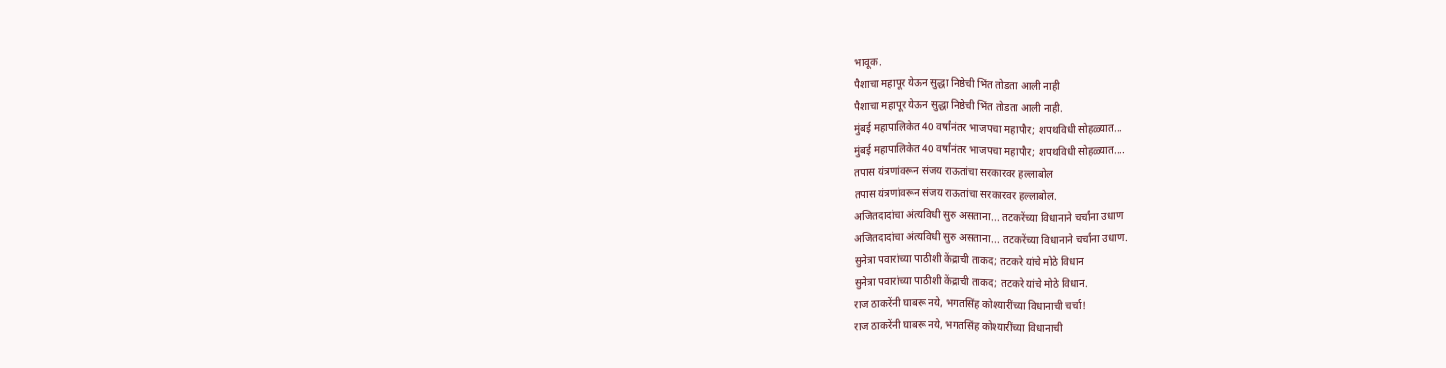भावूक.
पैशाचा महापूर येऊन सुद्धा निष्ठेची भिंत तोडता आली नाही
पैशाचा महापूर येऊन सुद्धा निष्ठेची भिंत तोडता आली नाही.
मुंबई महापालिकेत 40 वर्षांनंतर भाजपचा महापौर; शपथविधी सोहळ्यात...
मुंबई महापालिकेत 40 वर्षांनंतर भाजपचा महापौर; शपथविधी सोहळ्यात....
तपास यंत्रणांवरून संजय राऊतांचा सरकारवर हल्लाबोल
तपास यंत्रणांवरून संजय राऊतांचा सरकारवर हल्लाबोल.
अजितदादांचा अंत्यविधी सुरु असताना... तटकरेंच्या विधानाने चर्चांना उधाण
अजितदादांचा अंत्यविधी सुरु असताना... तटकरेंच्या विधानाने चर्चांना उधाण.
सुनेत्रा पवारांच्या पाठीशी केंद्राची ताकद; तटकरे यांचे मोठे विधान
सुनेत्रा पवारांच्या पाठीशी केंद्राची ताकद; तटकरे यांचे मोठे विधान.
राज ठाकरेंनी घाबरू नये, भगतसिंह कोश्यारींच्या विधानाची चर्चा!
राज ठाकरेंनी घाबरू नये, भगतसिंह कोश्यारींच्या विधानाची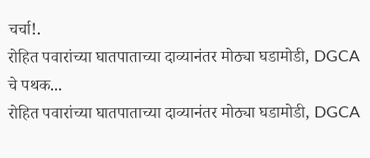चर्चा!.
रोहित पवारांच्या घातपाताच्या दाव्यानंतर मोठ्या घडामोडी, DGCA चे पथक...
रोहित पवारांच्या घातपाताच्या दाव्यानंतर मोठ्या घडामोडी, DGCA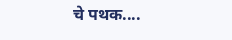चे पथक....